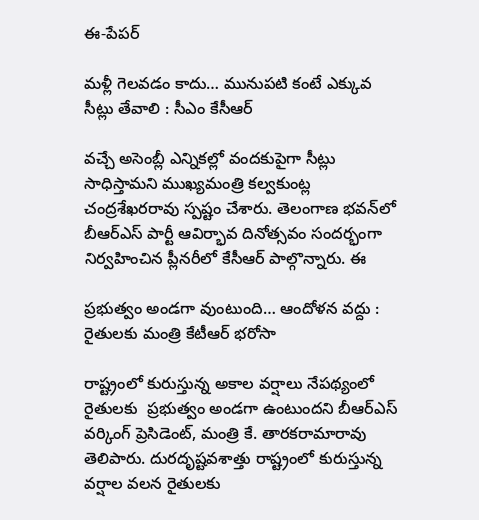ఈ-పేపర్‌

మళ్లీ గెలవడం కాదు… మునుపటి కంటే ఎక్కువ సీట్లు తేవాలి : సీఎం కేసీఆర్

వచ్చే అసెంబ్లీ ఎన్నికల్లో వందకుపైగా సీట్లు సాధిస్తామని ముఖ్యమంత్రి కల్వకుంట్ల చంద్రశేఖరరావు స్పష్టం చేశారు. తెలంగాణ భవన్‌లో బీఆర్‌ఎస్‌ పార్టీ ఆవిర్భావ దినోత్సవం సందర్భంగా నిర్వహించిన ప్లీనరీలో కేసీఆర్‌ పాల్గొన్నారు. ఈ

ప్రభుత్వం అండగా వుంటుంది… ఆందోళన వద్దు : రైతులకు మంత్రి కేటీఆర్ భరోసా

రాష్ట్రంలో కురుస్తున్న అకాల వర్షాలు నేపథ్యంలో రైతులకు  ప్రభుత్వం అండగా ఉంటుందని బీఆర్‌ఎస్‌ వర్కింగ్ ప్రెసిడెంట్, మంత్రి కే. తారకరామారావు  తెలిపారు. దురదృష్టవశాత్తు రాష్ట్రంలో కురుస్తున్న వర్షాల వలన రైతులకు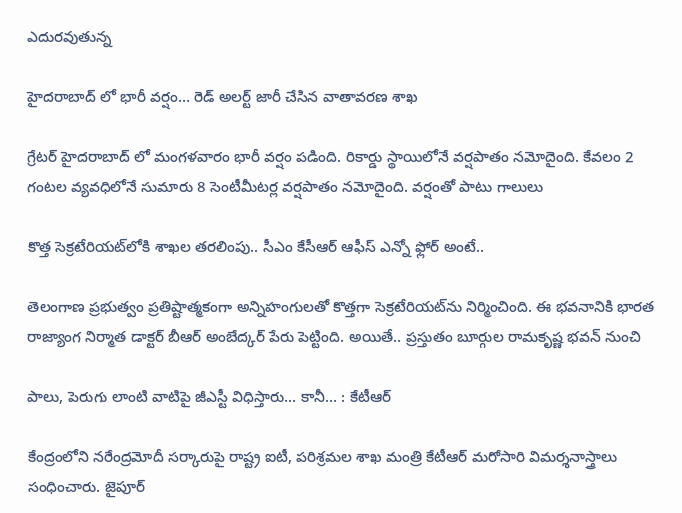ఎదురవుతున్న

హైదరాబాద్ లో భారీ వర్షం… రెడ్ అలర్ట్ జారీ చేసిన వాతావరణ శాఖ

గ్రేటర్ హైదరాబాద్ లో మంగళవారం భారీ వర్షం పడింది. రికార్డు స్థాయిలోనే వర్షపాతం నమోదైంది. కేవలం 2 గంటల వ్యవధిలోనే సుమారు 8 సెంటీమీటర్ల వర్షపాతం నమోదైంది. వర్షంతో పాటు గాలులు

కొత్త సెక్రటేరియట్‌లోకి శాఖల తరలింపు.. సీఎం కేసీఆర్ ఆఫీస్ ఎన్నో ఫ్లోర్ అంటే..

తెలంగాణ ప్రభుత్వం ప్రతిష్టాత్మకంగా అన్నిహంగులతో కొత్తగా సెక్రటేరియట్‌ను నిర్మించింది. ఈ భవనానికి భారత రాజ్యాంగ నిర్మాత డాక్టర్‌ బీఆర్‌ అంబేద్కర్‌ పేరు పెట్టింది. అయితే.. ప్రస్తుతం బూర్గుల రామకృష్ణ భవన్ నుంచి

పాలు, పెరుగు లాంటి వాటిపై జీఎస్టీ విధిస్తారు… కానీ… : కేటీఆర్

కేంద్రంలోని నరేంద్రమోదీ సర్కారుపై రాష్ట్ర ఐటీ, పరిశ్రమల శాఖ మంత్రి కేటీఆర్‌ మరోసారి విమర్శనాస్త్రాలు సంధించారు. జైపూర్‌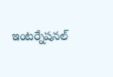ఇంటర్నేషనల్‌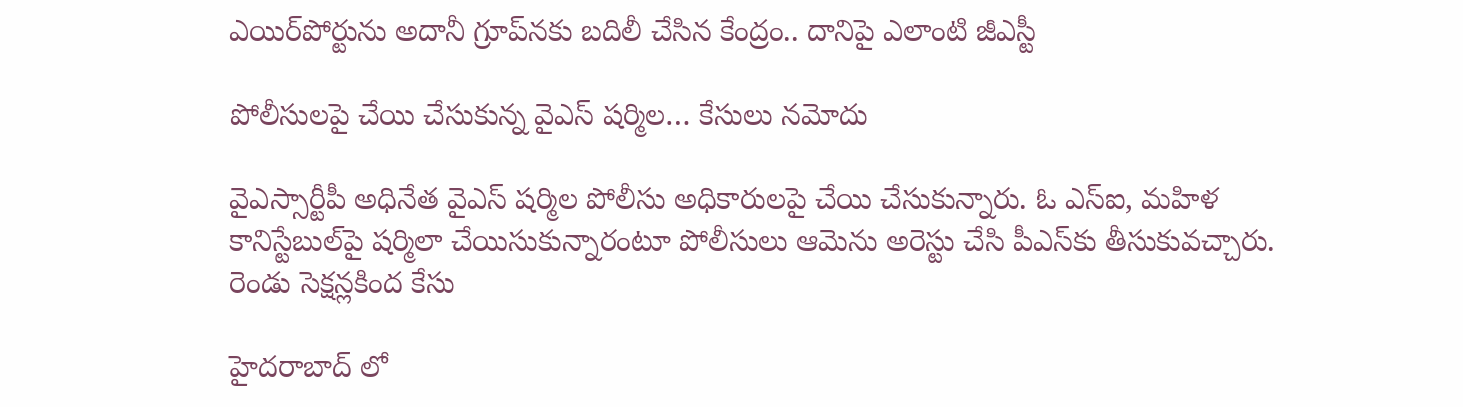ఎయిర్‌పోర్టును అదానీ గ్రూప్‌నకు బదిలీ చేసిన కేంద్రం.. దానిపై ఎలాంటి జీఎస్టీ

పోలీసులపై చేయి చేసుకున్న వైఎస్ షర్మిల… కేసులు నమోదు

వైఎస్సార్టీపీ అధినేత వైఎస్ షర్మిల పోలీసు అధికారులపై చేయి చేసుకున్నారు. ఓ ఎస్ఐ, మహిళ కానిస్టేబుల్‌పై షర్మిలా చేయిసుకున్నారంటూ పోలీసులు ఆమెను అరెస్టు చేసి పీఎస్‌కు తీసుకువచ్చారు. రెండు సెక్షన్లకింద కేసు

హైదరాబాద్ లో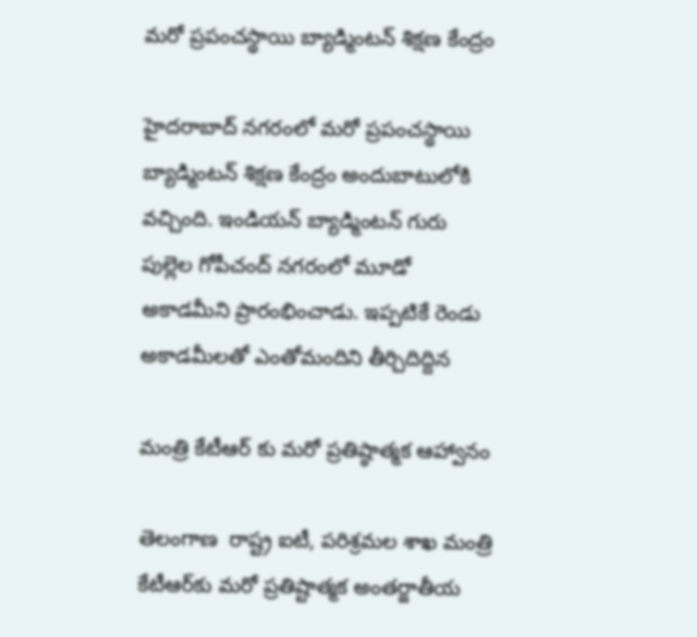మరో ప్రపంచస్థాయి బ్యాడ్మింటన్ శిక్షణ కేంద్రం

హైదరాబాద్ నగరంలో మరో ప్రపంచస్థాయి బ్యాడ్మింటన్ శిక్షణ కేంద్రం అందుబాటులోకి వచ్చింది. ఇండియన్ బ్యాడ్మింటన్ గురు పుల్లెల గోపీచంద్ నగరంలో మూడో అకాడమీని ప్రారంభించాడు. ఇప్పటికే రెండు అకాడమీలతో ఎంతోమందిని తీర్చిదిద్దిన

మంత్రి కేటీఆర్ కు మరో ప్రతిష్ఠాత్మక ఆహ్వానం

తెలంగాణ  రాష్ట్ర ఐటీ, ప‌రిశ్ర‌మ‌ల శాఖ మంత్రి కేటీఆర్‌కు మరో ప్రతిష్టాత్మక అంతర్జాతీయ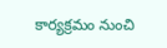కార్య‌క్ర‌మం నుంచి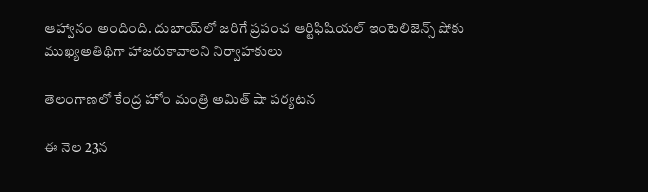ఆహ్వానం అందింది. దుబాయ్‌లో జరిగే ప్రపంచ ఆర్టిఫిషియల్ ఇంటెలిజెన్స్ షోకు ముఖ్యఅతిథిగా హాజరుకావాలని నిర్వాహకులు

తెలంగాణలో కేంద్ర హోం మంత్రి అమిత్ షా పర్యటన

ఈ నెల 23న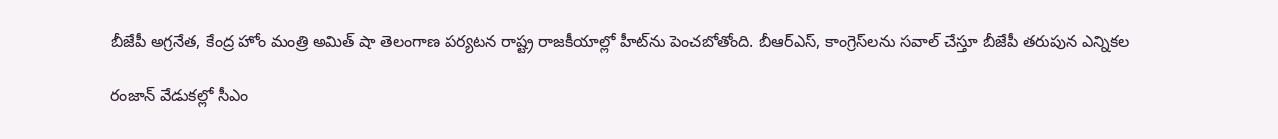బీజేపీ అగ్రనేత, కేంద్ర హోం మంత్రి అమిత్‌ షా తెలంగాణ పర్యటన రాష్ట్ర రాజకీయాల్లో హీట్‌ను పెంచబోతోంది. బీఆర్‌ఎస్‌, కాంగ్రెస్‌లను సవాల్‌ చేస్తూ బీజేపీ తరుపున ఎన్నికల

రంజాన్ వేడుకల్లో సీఎం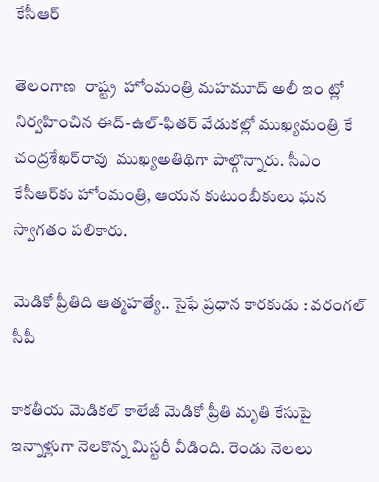కేసీఆర్

తెలంగాణ  రాష్ట్ర  హోంమంత్రి మహమూద్‌ అలీ ఇం ట్లో నిర్వహించిన ఈద్‌-ఉల్‌-ఫితర్‌ వేడుకల్లో ముఖ్యమంత్రి కే చంద్రశేఖర్‌రావు  ముఖ్యఅతిథిగా పాల్గొన్నారు. సీఎం కేసీఆర్‌కు హోంమంత్రి, ఆయన కుటుంబీకులు ఘన స్వాగతం పలికారు.

మెడికో ప్రీతిది ఆత్మహత్యే.. సైఫే ప్రధాన కారకుడు : వరంగల్ సీపీ

కాకతీయ మెడికల్ కాలేజీ మెడికో ప్రీతి మృతి కేసుపై ఇన్నాళ్లుగా నెలకొన్న మిస్టరీ వీడింది. రెండు నెలలు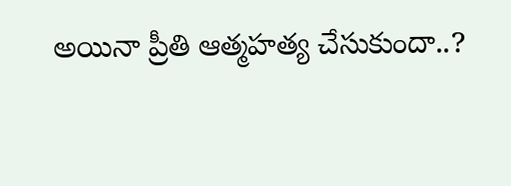అయినా ప్రీతి ఆత్మహత్య చేసుకుందా..?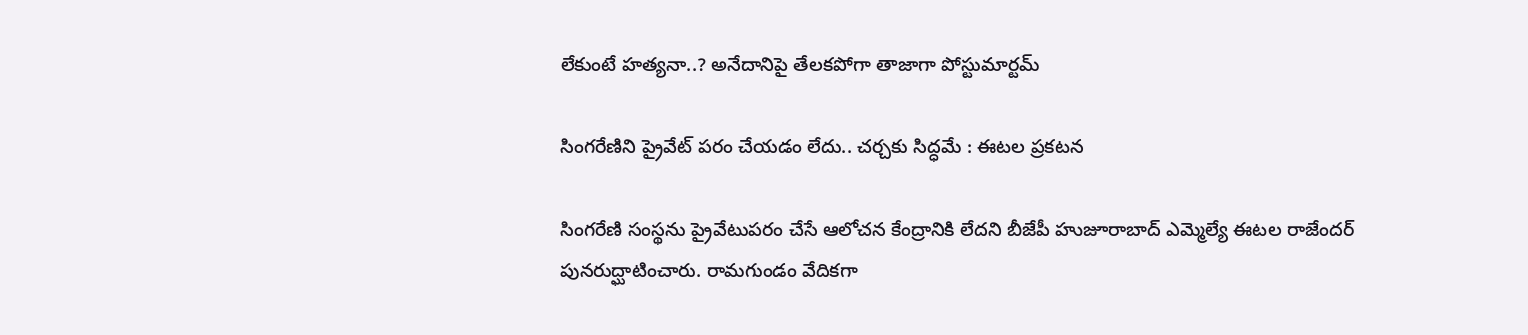లేకుంటే హత్యనా..? అనేదానిపై తేలకపోగా తాజాగా పోస్టుమార్టమ్

సింగరేణిని ప్రైవేట్ పరం చేయడం లేదు.. చర్చకు సిద్ధమే : ఈటల ప్రకటన

సింగరేణి సంస్థను ప్రైవేటుపరం చేసే ఆలోచన కేంద్రానికి లేదని బీజేపీ హుజూరాబాద్ ఎమ్మెల్యే ఈటల రాజేందర్ పునరుద్ఘాటించారు. రామగుండం వేదికగా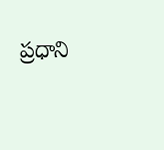ప్రధాని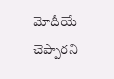మోదీయే చెప్పారని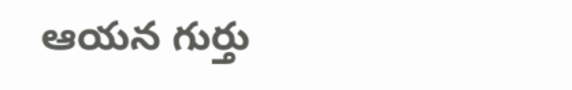ఆయన గుర్తు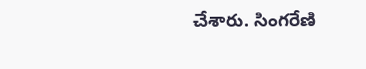చేశారు. సింగరేణి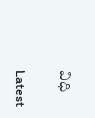విధి

Latest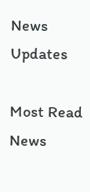News Updates

Most Read News